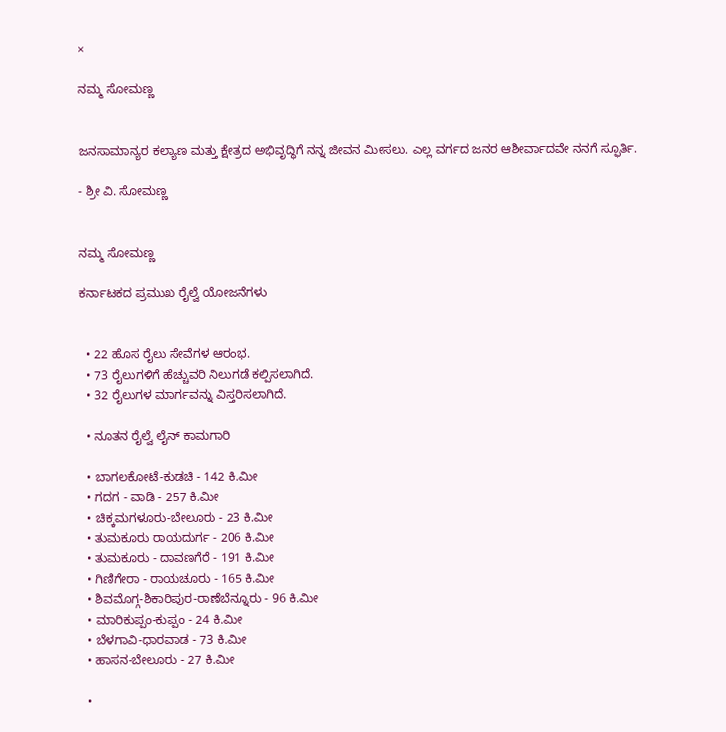×

ನಮ್ಮ ಸೋಮಣ್ಣ


ಜನಸಾಮಾನ್ಯರ ಕಲ್ಯಾಣ ಮತ್ತು ಕ್ಷೇತ್ರದ ಅಭಿವೃದ್ಧಿಗೆ ನನ್ನ ಜೀವನ ಮೀಸಲು. ಎಲ್ಲ ವರ್ಗದ ಜನರ ಆಶೀರ್ವಾದವೇ ನನಗೆ ಸ್ಫೂರ್ತಿ.

- ಶ್ರೀ ವಿ. ಸೋಮಣ್ಣ


ನಮ್ಮ ಸೋಮಣ್ಣ

ಕರ್ನಾಟಕದ ಪ್ರಮುಖ ರೈಲ್ವೆ ಯೋಜನೆಗಳು


  • 22 ಹೊಸ ರೈಲು ಸೇವೆಗಳ ಆರಂಭ.
  • 73 ರೈಲುಗಳಿಗೆ ಹೆಚ್ಚುವರಿ ನಿಲುಗಡೆ ಕಲ್ಪಿಸಲಾಗಿದೆ.
  • 32 ರೈಲುಗಳ ಮಾರ್ಗವನ್ನು ವಿಸ್ತರಿಸಲಾಗಿದೆ.

  • ನೂತನ ರೈಲ್ವೆ ಲೈನ್ ಕಾಮಗಾರಿ

  • ಬಾಗಲಕೋಟೆ-ಕುಡಚಿ - 142 ಕಿ.ಮೀ
  • ಗದಗ - ವಾಡಿ - 257 ಕಿ.ಮೀ
  • ಚಿಕ್ಕಮಗಳೂರು-ಬೇಲೂರು - 23 ಕಿ.ಮೀ
  • ತುಮಕೂರು ರಾಯದುರ್ಗ - 206 ಕಿ.ಮೀ
  • ತುಮಕೂರು - ದಾವಣಗೆರೆ - 191 ಕಿ.ಮೀ
  • ಗಿಣಿಗೇರಾ - ರಾಯಚೂರು - 165 ಕಿ.ಮೀ
  • ಶಿವಮೊಗ್ಗ-ಶಿಕಾರಿಪುರ-ರಾಣೆಬೆನ್ನೂರು - 96 ಕಿ.ಮೀ
  • ಮಾರಿಕುಪ್ಪಂ-ಕುಪ್ಪಂ - 24 ಕಿ.ಮೀ
  • ಬೆಳಗಾವಿ-ಧಾರವಾಡ - 73 ಕಿ.ಮೀ
  • ಹಾಸನ-ಬೇಲೂರು - 27 ಕಿ.ಮೀ

  •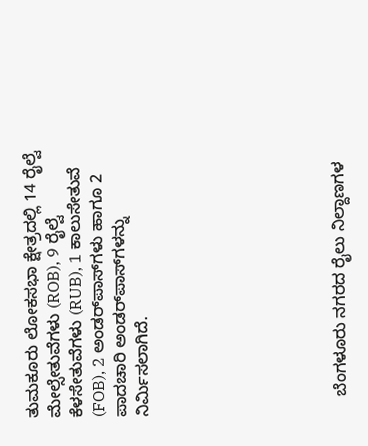ತುಮಕೂರು ಲೋಕಸಭಾ ಕ್ಷೇತ್ರದಲ್ಲಿ 14 ರೈಲ್ವೆ ಮೇಲ್ಸೇತುವೆಗಳು (ROB), 9 ರೈಲ್ವೆ ಕೆಳಸೇತುವೆಗಳು (RUB), 1 ಕಾಲುಸೇತುವೆ (FOB), 2 ಅಂಡರ್‌ಪಾಸ್‌ಗಳು ಹಾಗೂ 2 ಪಾದಚಾರಿ ಅಂಡರ್‌ಪಾಸ್‌ಗಳನ್ನು ನಿರ್ಮಿಸಲಾಗಿದೆ.








    ಬೆಂಗಳೂರು ನಗರದ ರೈಲು ನಿಲ್ದಾಣಗಳ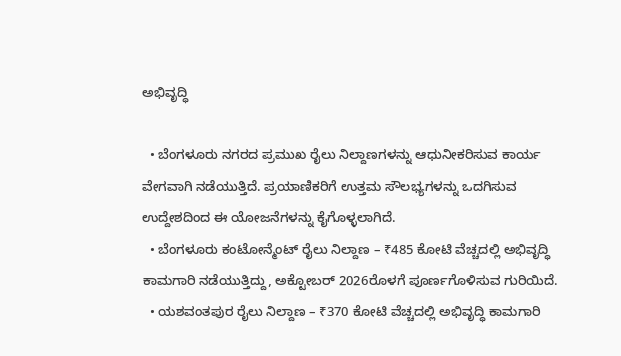ಅಭಿವೃದ್ಧಿ

  • ಬೆಂಗಳೂರು ನಗರದ ಪ್ರಮುಖ ರೈಲು ನಿಲ್ದಾಣಗಳನ್ನು ಆಧುನೀಕರಿಸುವ ಕಾರ್ಯ ವೇಗವಾಗಿ ನಡೆಯುತ್ತಿದೆ. ಪ್ರಯಾಣಿಕರಿಗೆ ಉತ್ತಮ ಸೌಲಭ್ಯಗಳನ್ನು ಒದಗಿಸುವ ಉದ್ದೇಶದಿಂದ ಈ ಯೋಜನೆಗಳನ್ನು ಕೈಗೊಳ್ಳಲಾಗಿದೆ.
  • ಬೆಂಗಳೂರು ಕಂಟೋನ್ಮೆಂಟ್ ರೈಲು ನಿಲ್ದಾಣ – ₹485 ಕೋಟಿ ವೆಚ್ಚದಲ್ಲಿ ಅಭಿವೃದ್ಧಿ ಕಾಮಗಾರಿ ನಡೆಯುತ್ತಿದ್ದು, ಅಕ್ಟೋಬರ್ 2026ರೊಳಗೆ ಪೂರ್ಣಗೊಳಿಸುವ ಗುರಿಯಿದೆ.
  • ಯಶವಂತಪುರ ರೈಲು ನಿಲ್ದಾಣ – ₹370 ಕೋಟಿ ವೆಚ್ಚದಲ್ಲಿ ಅಭಿವೃದ್ಧಿ ಕಾಮಗಾರಿ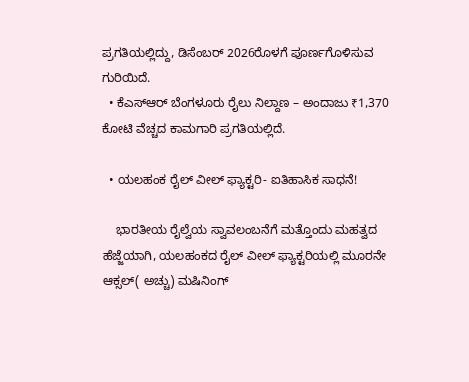ಪ್ರಗತಿಯಲ್ಲಿದ್ದು, ಡಿಸೆಂಬರ್ 2026ರೊಳಗೆ ಪೂರ್ಣಗೊಳಿಸುವ ಗುರಿಯಿದೆ.
  • ಕೆಎಸ್‌ಆರ್ ಬೆಂಗಳೂರು ರೈಲು ನಿಲ್ದಾಣ – ಅಂದಾಜು ₹1,370 ಕೋಟಿ ವೆಚ್ಚದ ಕಾಮಗಾರಿ ಪ್ರಗತಿಯಲ್ಲಿದೆ.

  • ಯಲಹಂಕ ರೈಲ್ ವೀಲ್ ಫ್ಯಾಕ್ಟರಿ- ಐತಿಹಾಸಿಕ ಸಾಧನೆ!

    ಭಾರತೀಯ ರೈಲ್ವೆಯ ಸ್ವಾವಲಂಬನೆಗೆ ಮತ್ತೊಂದು ಮಹತ್ವದ ಹೆಜ್ಜೆಯಾಗಿ, ಯಲಹಂಕದ ರೈಲ್ ವೀಲ್ ಫ್ಯಾಕ್ಟರಿಯಲ್ಲಿ ಮೂರನೇ ಆಕ್ಸಲ್( ಅಚ್ಚು) ಮಷಿನಿಂಗ್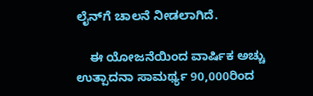ಲೈನ್‌ಗೆ ಚಾಲನೆ ನೀಡಲಾಗಿದೆ.

    ಈ ಯೋಜನೆಯಿಂದ ವಾರ್ಷಿಕ ಅಚ್ಚು ಉತ್ಪಾದನಾ ಸಾಮರ್ಥ್ಯ 90,000ರಿಂದ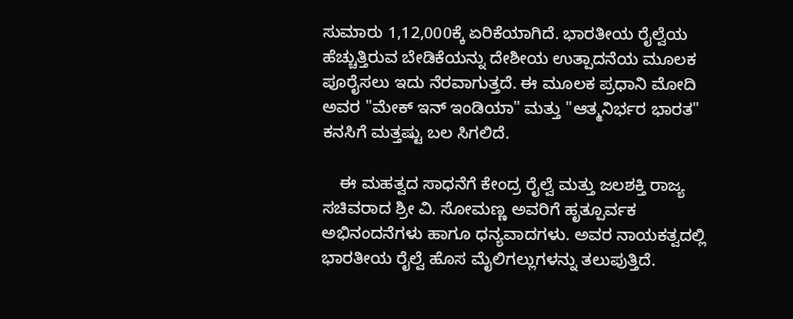ಸುಮಾರು 1,12,000ಕ್ಕೆ ಏರಿಕೆಯಾಗಿದೆ. ಭಾರತೀಯ ರೈಲ್ವೆಯ ಹೆಚ್ಚುತ್ತಿರುವ ಬೇಡಿಕೆಯನ್ನು ದೇಶೀಯ ಉತ್ಪಾದನೆಯ ಮೂಲಕ ಪೂರೈಸಲು ಇದು ನೆರವಾಗುತ್ತದೆ. ಈ ಮೂಲಕ ಪ್ರಧಾನಿ ಮೋದಿ ಅವರ "ಮೇಕ್ ಇನ್ ಇಂಡಿಯಾ" ಮತ್ತು "ಆತ್ಮನಿರ್ಭರ ಭಾರತ" ಕನಸಿಗೆ ಮತ್ತಷ್ಟು ಬಲ ಸಿಗಲಿದೆ.

    ಈ ಮಹತ್ವದ ಸಾಧನೆಗೆ ಕೇಂದ್ರ ರೈಲ್ವೆ ಮತ್ತು ಜಲಶಕ್ತಿ ರಾಜ್ಯ ಸಚಿವರಾದ ಶ್ರೀ ವಿ. ಸೋಮಣ್ಣ ಅವರಿಗೆ ಹೃತ್ಪೂರ್ವಕ ಅಭಿನಂದನೆಗಳು ಹಾಗೂ ಧನ್ಯವಾದಗಳು. ಅವರ ನಾಯಕತ್ವದಲ್ಲಿ ಭಾರತೀಯ ರೈಲ್ವೆ ಹೊಸ ಮೈಲಿಗಲ್ಲುಗಳನ್ನು ತಲುಪುತ್ತಿದೆ.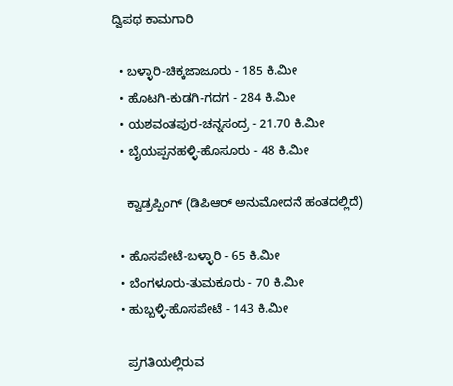ದ್ವಿಪಥ ಕಾಮಗಾರಿ

  • ಬಳ್ಳಾರಿ-ಚಿಕ್ಕಜಾಜೂರು - 185 ಕಿ.ಮೀ
  • ಹೊಟಗಿ-ಕುಡಗಿ-ಗದಗ - 284 ಕಿ.ಮೀ
  • ಯಶವಂತಪುರ-ಚನ್ನಸಂದ್ರ - 21.70 ಕಿ.ಮೀ
  • ಬೈಯಪ್ಪನಹಳ್ಳಿ-ಹೊಸೂರು - 48 ಕಿ.ಮೀ

    ಕ್ವಾಡ್ರಪ್ಪಿಂಗ್ (ಡಿಪಿಆರ್ ಅನುಮೋದನೆ ಹಂತದಲ್ಲಿದೆ)

  • ಹೊಸಪೇಟೆ-ಬಳ್ಳಾರಿ - 65 ಕಿ.ಮೀ
  • ಬೆಂಗಳೂರು-ತುಮಕೂರು - 70 ಕಿ.ಮೀ
  • ಹುಬ್ಬಳ್ಳಿ-ಹೊಸಪೇಟೆ - 143 ಕಿ.ಮೀ

    ಪ್ರಗತಿಯಲ್ಲಿರುವ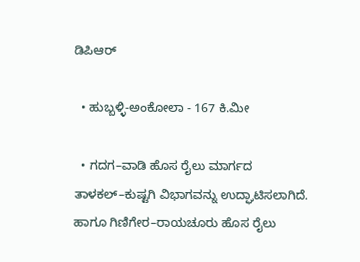ಡಿಪಿಆರ್

  • ಹುಬ್ಬಳ್ಳಿ-ಅಂಕೋಲಾ - 167 ಕಿ.ಮೀ

  • ಗದಗ–ವಾಡಿ ಹೊಸ ರೈಲು ಮಾರ್ಗದ ತಾಳಕಲ್–ಕುಷ್ಟಗಿ ವಿಭಾಗವನ್ನು ಉದ್ಘಾಟಿಸಲಾಗಿದೆ. ಹಾಗೂ ಗಿಣಿಗೇರ–ರಾಯಚೂರು ಹೊಸ ರೈಲು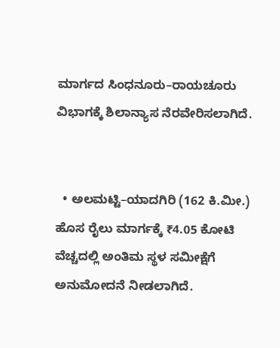ಮಾರ್ಗದ ಸಿಂಧನೂರು–ರಾಯಚೂರು ವಿಭಾಗಕ್ಕೆ ಶಿಲಾನ್ಯಾಸ ನೆರವೇರಿಸಲಾಗಿದೆ.


  • ಅಲಮಟ್ಟಿ–ಯಾದಗಿರಿ (162 ಕಿ.ಮೀ.) ಹೊಸ ರೈಲು ಮಾರ್ಗಕ್ಕೆ ₹4.05 ಕೋಟಿ ವೆಚ್ಚದಲ್ಲಿ ಅಂತಿಮ ಸ್ಥಳ ಸಮೀಕ್ಷೆಗೆ ಅನುಮೋದನೆ ನೀಡಲಾಗಿದೆ.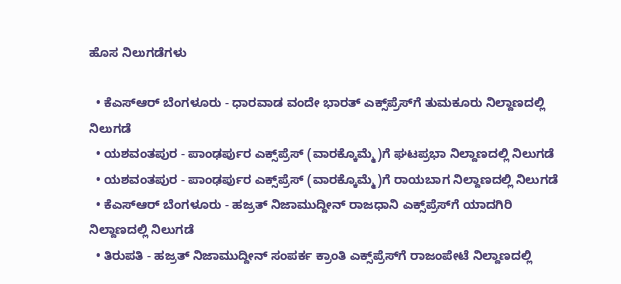ಹೊಸ ನಿಲುಗಡೆಗಳು

  • ಕೆಎಸ್‌ಆರ್ ಬೆಂಗಳೂರು - ಧಾರವಾಡ ವಂದೇ ಭಾರತ್ ಎಕ್ಸ್‌ಪ್ರೆಸ್‌ಗೆ ತುಮಕೂರು ನಿಲ್ದಾಣದಲ್ಲಿ ನಿಲುಗಡೆ
  • ಯಶವಂತಪುರ - ಪಾಂಢರ್ಪುರ ಎಕ್ಸ್‌ಪ್ರೆಸ್ (ವಾರಕ್ಕೊಮ್ಮೆ)ಗೆ ಘಟಪ್ರಭಾ ನಿಲ್ದಾಣದಲ್ಲಿ ನಿಲುಗಡೆ
  • ಯಶವಂತಪುರ - ಪಾಂಢರ್ಪುರ ಎಕ್ಸ್‌ಪ್ರೆಸ್ (ವಾರಕ್ಕೊಮ್ಮೆ)ಗೆ ರಾಯಬಾಗ ನಿಲ್ದಾಣದಲ್ಲಿ ನಿಲುಗಡೆ
  • ಕೆಎಸ್‌ಆರ್ ಬೆಂಗಳೂರು - ಹಜ್ರತ್ ನಿಜಾಮುದ್ದೀನ್ ರಾಜಧಾನಿ ಎಕ್ಸ್‌ಪ್ರೆಸ್‌ಗೆ ಯಾದಗಿರಿ ನಿಲ್ದಾಣದಲ್ಲಿ ನಿಲುಗಡೆ
  • ತಿರುಪತಿ - ಹಜ್ರತ್ ನಿಜಾಮುದ್ದೀನ್ ಸಂಪರ್ಕ ಕ್ರಾಂತಿ ಎಕ್ಸ್‌ಪ್ರೆಸ್‌ಗೆ ರಾಜಂಪೇಟೆ ನಿಲ್ದಾಣದಲ್ಲಿ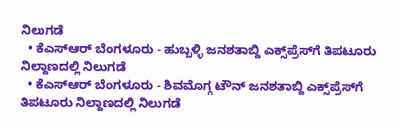ನಿಲುಗಡೆ
  • ಕೆಎಸ್‌ಆರ್ ಬೆಂಗಳೂರು - ಹುಬ್ಬಳ್ಳಿ ಜನಶತಾಬ್ದಿ ಎಕ್ಸ್‌ಪ್ರೆಸ್‌ಗೆ ತಿಪಟೂರು ನಿಲ್ದಾಣದಲ್ಲಿ ನಿಲುಗಡೆ
  • ಕೆಎಸ್‌ಆರ್ ಬೆಂಗಳೂರು - ಶಿವಮೊಗ್ಗ ಟೌನ್ ಜನಶತಾಬ್ದಿ ಎಕ್ಸ್‌ಪ್ರೆಸ್‌ಗೆ ತಿಪಟೂರು ನಿಲ್ದಾಣದಲ್ಲಿ ನಿಲುಗಡೆ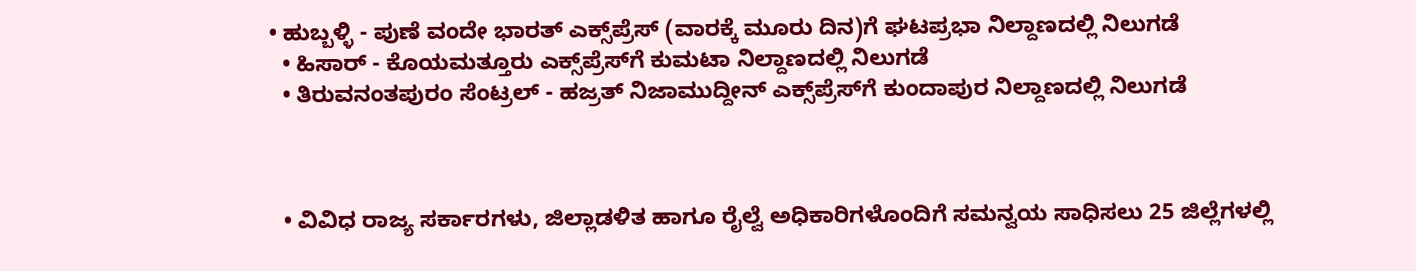• ಹುಬ್ಬಳ್ಳಿ - ಪುಣೆ ವಂದೇ ಭಾರತ್ ಎಕ್ಸ್‌ಪ್ರೆಸ್ (ವಾರಕ್ಕೆ ಮೂರು ದಿನ)ಗೆ ಘಟಪ್ರಭಾ ನಿಲ್ದಾಣದಲ್ಲಿ ನಿಲುಗಡೆ
  • ಹಿಸಾರ್ - ಕೊಯಮತ್ತೂರು ಎಕ್ಸ್‌ಪ್ರೆಸ್‌ಗೆ ಕುಮಟಾ ನಿಲ್ದಾಣದಲ್ಲಿ ನಿಲುಗಡೆ
  • ತಿರುವನಂತಪುರಂ ಸೆಂಟ್ರಲ್ - ಹಜ್ರತ್ ನಿಜಾಮುದ್ದೀನ್ ಎಕ್ಸ್‌ಪ್ರೆಸ್‌ಗೆ ಕುಂದಾಪುರ ನಿಲ್ದಾಣದಲ್ಲಿ ನಿಲುಗಡೆ



  • ವಿವಿಧ ರಾಜ್ಯ ಸರ್ಕಾರಗಳು, ಜಿಲ್ಲಾಡಳಿತ ಹಾಗೂ ರೈಲ್ವೆ ಅಧಿಕಾರಿಗಳೊಂದಿಗೆ ಸಮನ್ವಯ ಸಾಧಿಸಲು 25 ಜಿಲ್ಲೆಗಳಲ್ಲಿ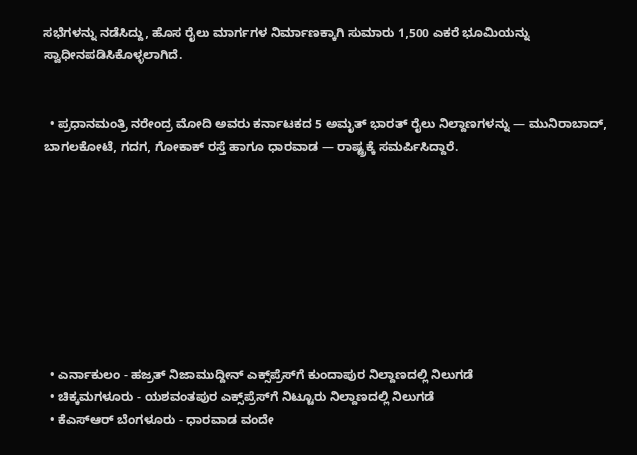ಸಭೆಗಳನ್ನು ನಡೆಸಿದ್ದು, ಹೊಸ ರೈಲು ಮಾರ್ಗಗಳ ನಿರ್ಮಾಣಕ್ಕಾಗಿ ಸುಮಾರು 1,500 ಎಕರೆ ಭೂಮಿಯನ್ನು ಸ್ವಾಧೀನಪಡಿಸಿಕೊಳ್ಳಲಾಗಿದೆ.


  • ಪ್ರಧಾನಮಂತ್ರಿ ನರೇಂದ್ರ ಮೋದಿ ಅವರು ಕರ್ನಾಟಕದ 5 ಅಮೃತ್ ಭಾರತ್ ರೈಲು ನಿಲ್ದಾಣಗಳನ್ನು — ಮುನಿರಾಬಾದ್, ಬಾಗಲಕೋಟೆ, ಗದಗ, ಗೋಕಾಕ್ ರಸ್ತೆ ಹಾಗೂ ಧಾರವಾಡ — ರಾಷ್ಟ್ರಕ್ಕೆ ಸಮರ್ಪಿಸಿದ್ದಾರೆ.









  • ಎರ್ನಾಕುಲಂ - ಹಜ್ರತ್ ನಿಜಾಮುದ್ದೀನ್ ಎಕ್ಸ್‌ಪ್ರೆಸ್‌ಗೆ ಕುಂದಾಪುರ ನಿಲ್ದಾಣದಲ್ಲಿ ನಿಲುಗಡೆ
  • ಚಿಕ್ಕಮಗಳೂರು - ಯಶವಂತಪುರ ಎಕ್ಸ್‌ಪ್ರೆಸ್‌ಗೆ ನಿಟ್ಟೂರು ನಿಲ್ದಾಣದಲ್ಲಿ ನಿಲುಗಡೆ
  • ಕೆಎಸ್‌ಆರ್ ಬೆಂಗಳೂರು - ಧಾರವಾಡ ವಂದೇ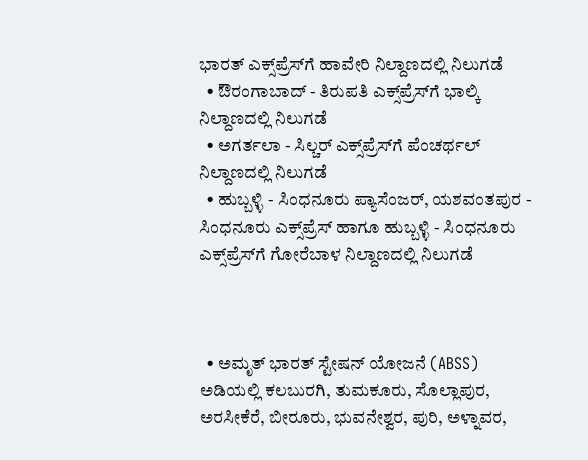ಭಾರತ್ ಎಕ್ಸ್‌ಪ್ರೆಸ್‌ಗೆ ಹಾವೇರಿ ನಿಲ್ದಾಣದಲ್ಲಿ ನಿಲುಗಡೆ
  • ಔರಂಗಾಬಾದ್ - ತಿರುಪತಿ ಎಕ್ಸ್‌ಪ್ರೆಸ್‌ಗೆ ಭಾಲ್ಕಿ ನಿಲ್ದಾಣದಲ್ಲಿ ನಿಲುಗಡೆ
  • ಅಗರ್ತಲಾ - ಸಿಲ್ಚರ್ ಎಕ್ಸ್‌ಪ್ರೆಸ್‌ಗೆ ಪೆಂಚರ್ಥಲ್ ನಿಲ್ದಾಣದಲ್ಲಿ ನಿಲುಗಡೆ
  • ಹುಬ್ಬಳ್ಳಿ - ಸಿಂಧನೂರು ಪ್ಯಾಸೆಂಜರ್, ಯಶವಂತಪುರ - ಸಿಂಧನೂರು ಎಕ್ಸ್‌ಪ್ರೆಸ್ ಹಾಗೂ ಹುಬ್ಬಳ್ಳಿ - ಸಿಂಧನೂರು ಎಕ್ಸ್‌ಪ್ರೆಸ್‌ಗೆ ಗೋರೆಬಾಳ ನಿಲ್ದಾಣದಲ್ಲಿ ನಿಲುಗಡೆ



  • ಅಮೃತ್ ಭಾರತ್ ಸ್ಟೇಷನ್ ಯೋಜನೆ (ABSS) ಅಡಿಯಲ್ಲಿ ಕಲಬುರಗಿ, ತುಮಕೂರು, ಸೊಲ್ಲಾಪುರ, ಅರಸೀಕೆರೆ, ಬೀರೂರು, ಭುವನೇಶ್ವರ, ಪುರಿ, ಅಳ್ನಾವರ,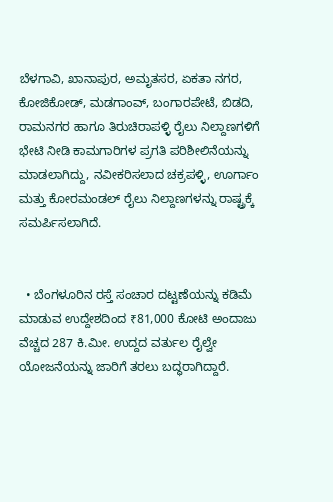ಬೆಳಗಾವಿ, ಖಾನಾಪುರ, ಅಮೃತಸರ, ಏಕತಾ ನಗರ, ಕೋಜಿಕೋಡ್, ಮಡಗಾಂವ್, ಬಂಗಾರಪೇಟೆ, ಬಿಡದಿ, ರಾಮನಗರ ಹಾಗೂ ತಿರುಚಿರಾಪಳ್ಳಿ ರೈಲು ನಿಲ್ದಾಣಗಳಿಗೆ ಭೇಟಿ ನೀಡಿ ಕಾಮಗಾರಿಗಳ ಪ್ರಗತಿ ಪರಿಶೀಲಿನೆಯನ್ನು ಮಾಡಲಾಗಿದ್ದು, ನವೀಕರಿಸಲಾದ ಚಕ್ರಪಳ್ಳಿ, ಊರ್ಗಾಂ ಮತ್ತು ಕೋರಮಂಡಲ್ ರೈಲು ನಿಲ್ದಾಣಗಳನ್ನು ರಾಷ್ಟ್ರಕ್ಕೆ ಸಮರ್ಪಿಸಲಾಗಿದೆ.


  • ಬೆಂಗಳೂರಿನ ರಸ್ತೆ ಸಂಚಾರ ದಟ್ಟಣೆಯನ್ನು ಕಡಿಮೆ ಮಾಡುವ ಉದ್ದೇಶದಿಂದ ₹81,000 ಕೋಟಿ ಅಂದಾಜು ವೆಚ್ಚದ 287 ಕಿ.ಮೀ. ಉದ್ದದ ವರ್ತುಲ ರೈಲ್ವೇ ಯೋಜನೆಯನ್ನು ಜಾರಿಗೆ ತರಲು ಬದ್ಧರಾಗಿದ್ದಾರೆ.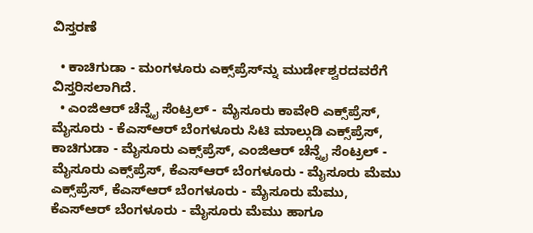ವಿಸ್ತರಣೆ

  • ಕಾಚಿಗುಡಾ - ಮಂಗಳೂರು ಎಕ್ಸ್‌ಪ್ರೆಸ್‌ನ್ನು ಮುರ್ಡೇಶ್ವರದವರೆಗೆ ವಿಸ್ತರಿಸಲಾಗಿದೆ.
  • ಎಂಜಿಆರ್ ಚೆನ್ನೈ ಸೆಂಟ್ರಲ್ - ಮೈಸೂರು ಕಾವೇರಿ ಎಕ್ಸ್‌ಪ್ರೆಸ್, ಮೈಸೂರು - ಕೆಎಸ್‌ಆರ್ ಬೆಂಗಳೂರು ಸಿಟಿ ಮಾಲ್ಗುಡಿ ಎಕ್ಸ್‌ಪ್ರೆಸ್, ಕಾಚಿಗುಡಾ - ಮೈಸೂರು ಎಕ್ಸ್‌ಪ್ರೆಸ್, ಎಂಜಿಆರ್ ಚೆನ್ನೈ ಸೆಂಟ್ರಲ್ - ಮೈಸೂರು ಎಕ್ಸ್‌ಪ್ರೆಸ್, ಕೆಎಸ್‌ಆರ್ ಬೆಂಗಳೂರು - ಮೈಸೂರು ಮೆಮು ಎಕ್ಸ್‌ಪ್ರೆಸ್, ಕೆಎಸ್‌ಆರ್ ಬೆಂಗಳೂರು - ಮೈಸೂರು ಮೆಮು, ಕೆಎಸ್‌ಆರ್ ಬೆಂಗಳೂರು - ಮೈಸೂರು ಮೆಮು ಹಾಗೂ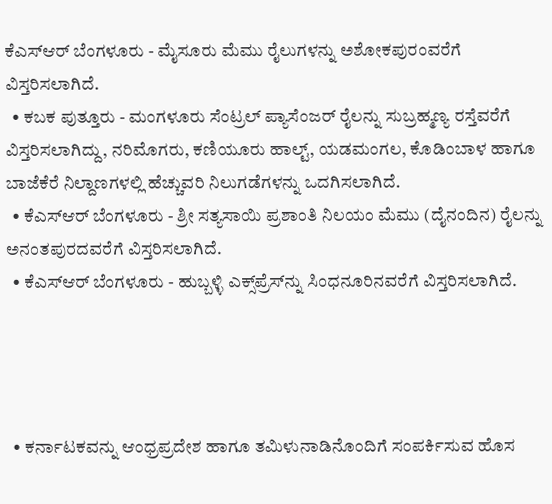ಕೆಎಸ್‌ಆರ್ ಬೆಂಗಳೂರು - ಮೈಸೂರು ಮೆಮು ರೈಲುಗಳನ್ನು ಅಶೋಕಪುರಂವರೆಗೆ ವಿಸ್ತರಿಸಲಾಗಿದೆ.
  • ಕಬಕ ಪುತ್ತೂರು - ಮಂಗಳೂರು ಸೆಂಟ್ರಲ್ ಪ್ಯಾಸೆಂಜರ್ ರೈಲನ್ನು ಸುಬ್ರಹ್ಮಣ್ಯ ರಸ್ತೆವರೆಗೆ ವಿಸ್ತರಿಸಲಾಗಿದ್ದು, ನರಿಮೊಗರು, ಕಣಿಯೂರು ಹಾಲ್ಟ್, ಯಡಮಂಗಲ, ಕೊಡಿಂಬಾಳ ಹಾಗೂ ಬಾಜೆಕೆರೆ ನಿಲ್ದಾಣಗಳಲ್ಲಿ ಹೆಚ್ಚುವರಿ ನಿಲುಗಡೆಗಳನ್ನು ಒದಗಿಸಲಾಗಿದೆ.
  • ಕೆಎಸ್‌ಆರ್ ಬೆಂಗಳೂರು - ಶ್ರೀ ಸತ್ಯಸಾಯಿ ಪ್ರಶಾಂತಿ ನಿಲಯಂ ಮೆಮು (ದೈನಂದಿನ) ರೈಲನ್ನು ಅನಂತಪುರದವರೆಗೆ ವಿಸ್ತರಿಸಲಾಗಿದೆ.
  • ಕೆಎಸ್‌ಆರ್ ಬೆಂಗಳೂರು - ಹುಬ್ಬಳ್ಳಿ ಎಕ್ಸ್‌ಪ್ರೆಸ್‌ನ್ನು ಸಿಂಧನೂರಿನವರೆಗೆ ವಿಸ್ತರಿಸಲಾಗಿದೆ.




  • ಕರ್ನಾಟಕವನ್ನು ಆಂಧ್ರಪ್ರದೇಶ ಹಾಗೂ ತಮಿಳುನಾಡಿನೊಂದಿಗೆ ಸಂಪರ್ಕಿಸುವ ಹೊಸ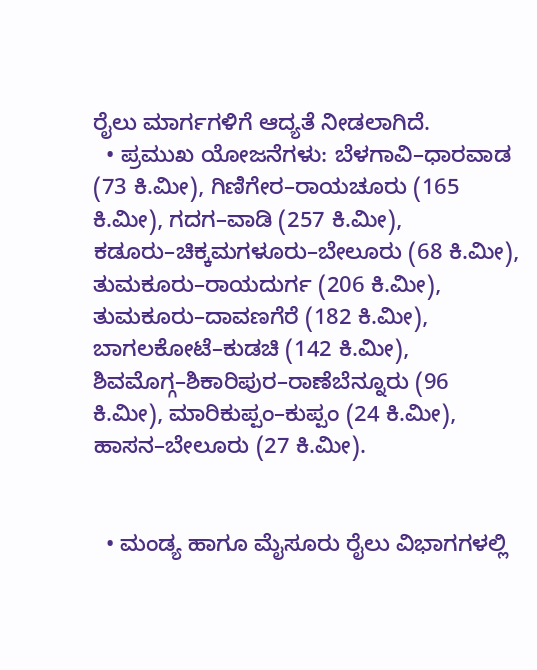ರೈಲು ಮಾರ್ಗಗಳಿಗೆ ಆದ್ಯತೆ ನೀಡಲಾಗಿದೆ.
  • ಪ್ರಮುಖ ಯೋಜನೆಗಳು: ಬೆಳಗಾವಿ–ಧಾರವಾಡ (73 ಕಿ.ಮೀ), ಗಿಣಿಗೇರ–ರಾಯಚೂರು (165 ಕಿ.ಮೀ), ಗದಗ–ವಾಡಿ (257 ಕಿ.ಮೀ), ಕಡೂರು–ಚಿಕ್ಕಮಗಳೂರು–ಬೇಲೂರು (68 ಕಿ.ಮೀ), ತುಮಕೂರು–ರಾಯದುರ್ಗ (206 ಕಿ.ಮೀ), ತುಮಕೂರು–ದಾವಣಗೆರೆ (182 ಕಿ.ಮೀ), ಬಾಗಲಕೋಟೆ–ಕುಡಚಿ (142 ಕಿ.ಮೀ), ಶಿವಮೊಗ್ಗ–ಶಿಕಾರಿಪುರ–ರಾಣೆಬೆನ್ನೂರು (96 ಕಿ.ಮೀ), ಮಾರಿಕುಪ್ಪಂ–ಕುಪ್ಪಂ (24 ಕಿ.ಮೀ), ಹಾಸನ–ಬೇಲೂರು (27 ಕಿ.ಮೀ).


  • ಮಂಡ್ಯ ಹಾಗೂ ಮೈಸೂರು ರೈಲು ವಿಭಾಗಗಳಲ್ಲಿ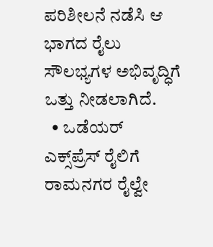ಪರಿಶೀಲನೆ ನಡೆಸಿ ಆ ಭಾಗದ ರೈಲು ಸೌಲಭ್ಯಗಳ ಅಭಿವೃದ್ಧಿಗೆ ಒತ್ತು ನೀಡಲಾಗಿದೆ.
  • ಒಡೆಯರ್ ಎಕ್ಸ್‌ಪ್ರೆಸ್‌ ರೈಲಿಗೆ ರಾಮನಗರ ರೈಲ್ವೇ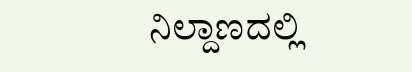ನಿಲ್ದಾಣದಲ್ಲಿ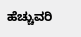ಹೆಚ್ಚುವರಿ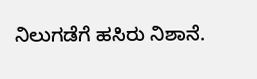ನಿಲುಗಡೆಗೆ ಹಸಿರು ನಿಶಾನೆ.